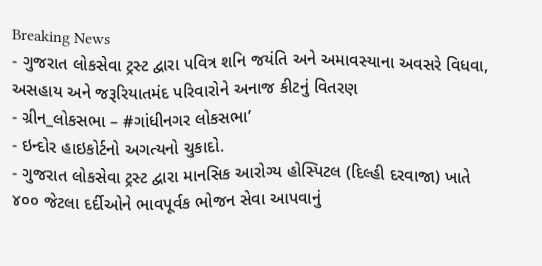Breaking News
- ગુજરાત લોકસેવા ટ્રસ્ટ દ્વારા પવિત્ર શનિ જયંતિ અને અમાવસ્યાના અવસરે વિધવા, અસહાય અને જરૂરિયાતમંદ પરિવારોને અનાજ કીટનું વિતરણ
- ગ્રીન_લોકસભા – #ગાંધીનગર લોકસભા’
- ઇન્દોર હાઇકોર્ટનો અગત્યનો ચુકાદો.
- ગુજરાત લોકસેવા ટ્રસ્ટ દ્વારા માનસિક આરોગ્ય હોસ્પિટલ (દિલ્હી દરવાજા) ખાતે ૪૦૦ જેટલા દર્દીઓને ભાવપૂર્વક ભોજન સેવા આપવાનું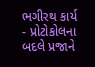ભગીરથ કાર્ય
- પ્રોટોકોલના બદલે પ્રજાને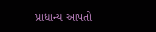પ્રાધાન્ય આપતો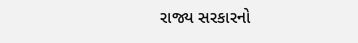રાજ્ય સરકારનો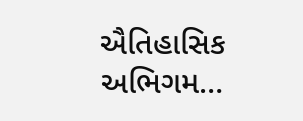ઐતિહાસિક અભિગમ…